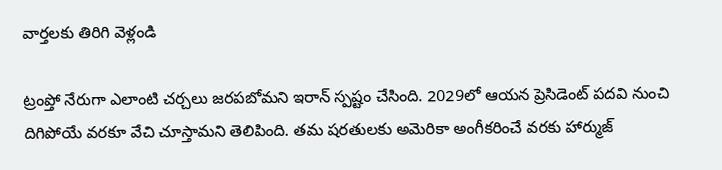వార్తలకు తిరిగి వెళ్లండి

ట్రంప్తో నేరుగా ఎలాంటి చర్చలు జరపబోమని ఇరాన్ స్పష్టం చేసింది. 2029లో ఆయన ప్రెసిడెంట్ పదవి నుంచి దిగిపోయే వరకూ వేచి చూస్తామని తెలిపింది. తమ షరతులకు అమెరికా అంగీకరించే వరకు హార్ముజ్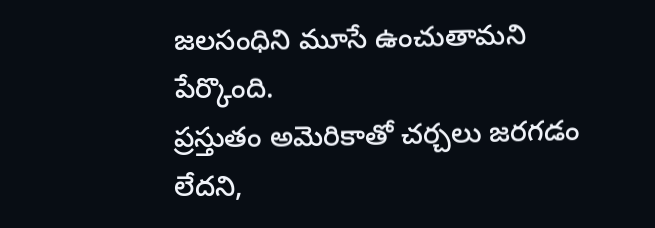జలసంధిని మూసే ఉంచుతామని పేర్కొంది.
ప్రస్తుతం అమెరికాతో చర్చలు జరగడం లేదని,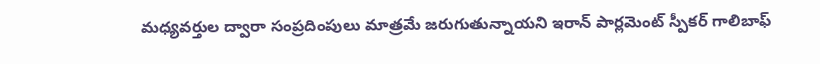మధ్యవర్తుల ద్వారా సంప్రదింపులు మాత్రమే జరుగుతున్నాయని ఇరాన్ పార్లమెంట్ స్పీకర్ గాలిబాఫ్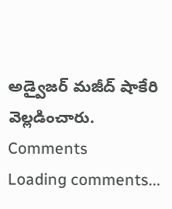అడ్వైజర్ మజీద్ షాకేరి వెల్లడించారు.
Comments
Loading comments...